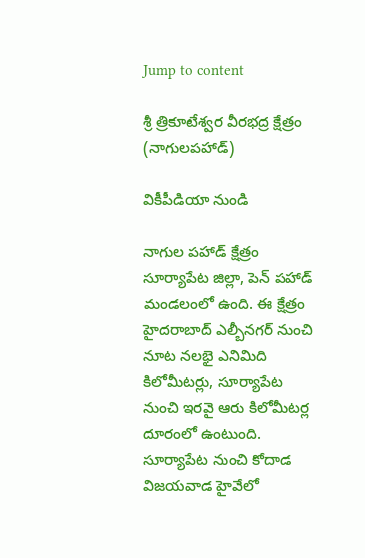Jump to content

శ్రీ త్రికూటేశ్వర వీరభద్ర క్షేత్రం (నాగులపహాడ్)

వికీపీడియా నుండి

నాగుల పహాడ్ క్షేత్రం సూర్యాపేట జిల్లా, పెన్ పహాడ్ మండలంలో ఉంది. ఈ క్షేత్రం హైదరాబాద్ ఎల్బీనగర్ నుంచి నూట నలభై ఎనిమిది కిలోమీటర్లు, సూర్యాపేట నుంచి ఇరవై ఆరు కిలోమీటర్ల దూరంలో ఉంటుంది. సూర్యాపేట నుంచి కోదాడ విజయవాడ హైవేలో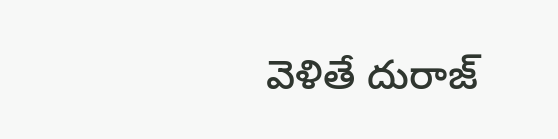వెళితే దురాజ్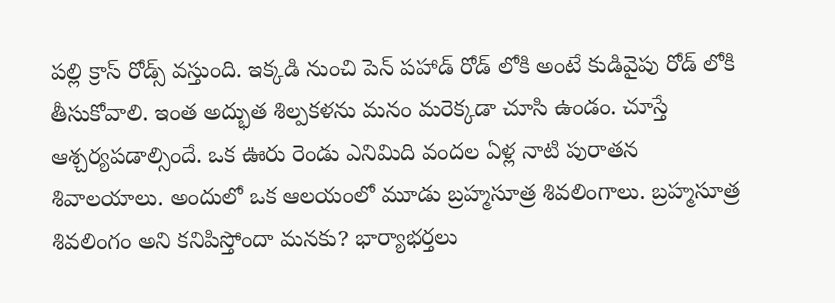పల్లి క్రాస్ రోడ్స్ వస్తుంది. ఇక్కడి నుంచి పెన్ పహాడ్ రోడ్ లోకి అంటే కుడివైపు రోడ్ లోకి తీసుకోవాలి. ఇంత అద్భుత శిల్పకళను మనం మరెక్కడా చూసి ఉండం. చూస్తే ఆశ్చర్యపడాల్సిందే. ఒక ఊరు రెండు ఎనిమిది వందల ఏళ్ల నాటి పురాతన శివాలయాలు. అందులో ఒక ఆలయంలో మూడు బ్రహ్మసూత్ర శివలింగాలు. బ్రహ్మసూత్ర శివలింగం అని కనిపిస్తోందా మనకు? భార్యాభర్తలు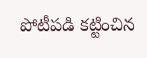పోటీపడి కట్టించిన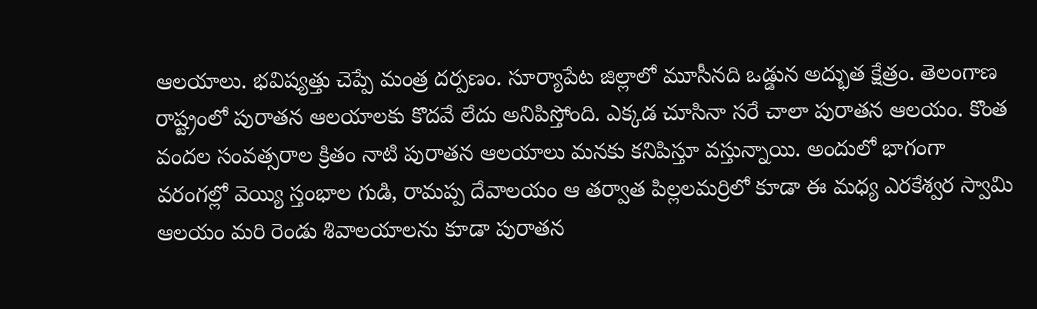ఆలయాలు. భవిష్యత్తు చెప్పే మంత్ర దర్పణం. సూర్యాపేట జిల్లాలో మూసీనది ఒడ్డున అద్భుత క్షేత్రం. తెలంగాణ రాష్ట్రంలో పురాతన ఆలయాలకు కొదవే లేదు అనిపిస్తోంది. ఎక్కడ చూసినా సరే చాలా పురాతన ఆలయం. కొంత వందల సంవత్సరాల క్రితం నాటి పురాతన ఆలయాలు మనకు కనిపిస్తూ వస్తున్నాయి. అందులో భాగంగా వరంగల్లో వెయ్యి స్తంభాల గుడి, రామప్ప దేవాలయం ఆ తర్వాత పిల్లలమర్రిలో కూడా ఈ మధ్య ఎరకేశ్వర స్వామి ఆలయం మరి రెండు శివాలయాలను కూడా పురాతన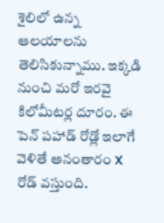శైలిలో ఉన్న ఆలయాలను తెలిసికున్నాము. ఇక్కడి నుంచి మరో ఇరవై కిలోమీటర్ల దూరం. ఈ పెన్ పహాడ్ రోడ్లో ఇలాగే వెళితే అనంతారం X రోడ్ వస్తుంది.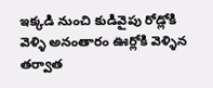ఇక్కడి నుంచి కుడివైపు రోడ్లోకి వెళ్ళి అనంతారం ఊర్లోకి వెళ్ళిన తర్వాత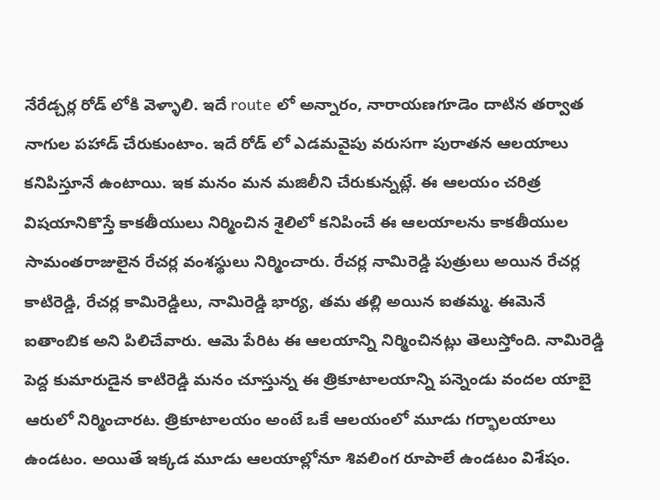నేరేడ్చర్ల రోడ్ లోకి వెళ్ళాలి. ఇదే route లో అన్నారం, నారాయణగూడెం దాటిన తర్వాత నాగుల పహాడ్ చేరుకుంటాం. ఇదే రోడ్ లో ఎడమవైపు వరుసగా పురాతన ఆలయాలు కనిపిస్తూనే ఉంటాయి. ఇక మనం మన మజిలీని చేరుకున్నట్లే. ఈ ఆలయం చరిత్ర విషయానికొస్తే కాకతీయులు నిర్మించిన శైలిలో కనిపించే ఈ ఆలయాలను కాకతీయుల సామంతరాజులైన రేచర్ల వంశస్థులు నిర్మించారు. రేచర్ల నామిరెడ్డి పుత్రులు అయిన రేచర్ల కాటిరెడ్డి, రేచర్ల కామిరెడ్డిలు, నామిరెడ్డి భార్య, తమ తల్లి అయిన ఐతమ్మ. ఈమెనే ఐతాంబిక అని పిలిచేవారు. ఆమె పేరిట ఈ ఆలయాన్ని నిర్మించినట్లు తెలుస్తోంది. నామిరెడ్డి పెద్ద కుమారుడైన కాటిరెడ్డి మనం చూస్తున్న ఈ త్రికూటాలయాన్ని పన్నెండు వందల యాబై ఆరులో నిర్మించారట. త్రికూటాలయం అంటే ఒకే ఆలయంలో మూడు గర్భాలయాలు ఉండటం. అయితే ఇక్కడ మూడు ఆలయాల్లోనూ శివలింగ రూపాలే ఉండటం విశేషం.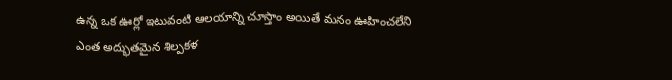ఉన్న ఒక ఊర్లో ఇటువంటి ఆలయాన్ని చూస్తాం అయితే మనం ఊహించలేని ఎంత అద్భుతమైన శిల్పకళ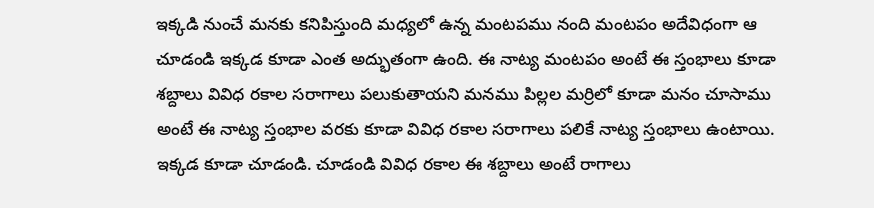ఇక్కడి నుంచే మనకు కనిపిస్తుంది మధ్యలో ఉన్న మంటపము నంది మంటపం అదేవిధంగా ఆ చూడండి ఇక్కడ కూడా ఎంత అద్భుతంగా ఉంది. ఈ నాట్య మంటపం అంటే ఈ స్తంభాలు కూడా శబ్దాలు వివిధ రకాల సరాగాలు పలుకుతాయని మనము పిల్లల మర్రిలో కూడా మనం చూసాము అంటే ఈ నాట్య స్తంభాల వరకు కూడా వివిధ రకాల సరాగాలు పలికే నాట్య స్తంభాలు ఉంటాయి. ఇక్కడ కూడా చూడండి. చూడండి వివిధ రకాల ఈ శబ్దాలు అంటే రాగాలు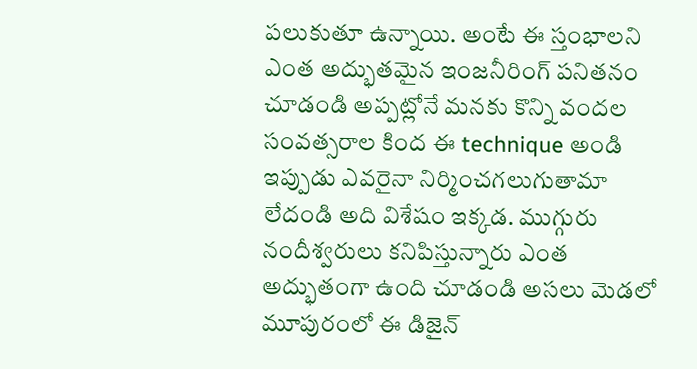పలుకుతూ ఉన్నాయి. అంటే ఈ స్తంభాలని ఎంత అద్భుతమైన ఇంజనీరింగ్ పనితనం చూడండి అప్పట్లోనే మనకు కొన్ని వందల సంవత్సరాల కింద ఈ technique అండి ఇప్పుడు ఎవరైనా నిర్మించగలుగుతామా లేదండి అది విశేషం ఇక్కడ. ముగ్గురు నందీశ్వరులు కనిపిస్తున్నారు ఎంత అద్భుతంగా ఉంది చూడండి అసలు మెడలో మూపురంలో ఈ డిజైన్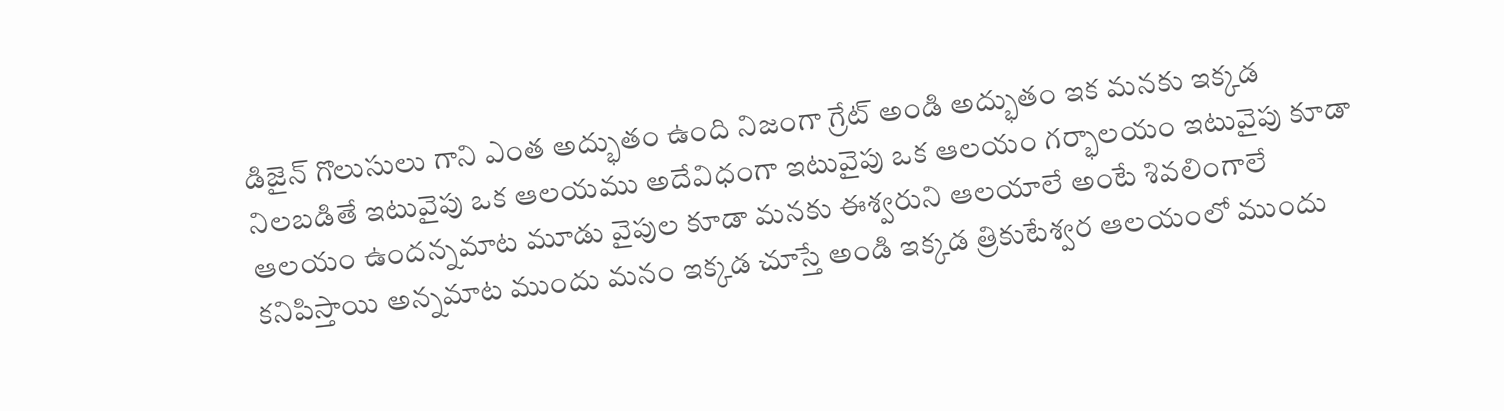డిజైన్ గొలుసులు గాని ఎంత అద్భుతం ఉంది నిజంగా గ్రేట్ అండి అద్భుతం ఇక మనకు ఇక్కడ నిలబడితే ఇటువైపు ఒక ఆలయము అదేవిధంగా ఇటువైపు ఒక ఆలయం గర్భాలయం ఇటువైపు కూడా ఆలయం ఉందన్నమాట మూడు వైపుల కూడా మనకు ఈశ్వరుని ఆలయాలే అంటే శివలింగాలే కనిపిస్తాయి అన్నమాట ముందు మనం ఇక్కడ చూస్తే అండి ఇక్కడ త్రికుటేశ్వర ఆలయంలో ముందు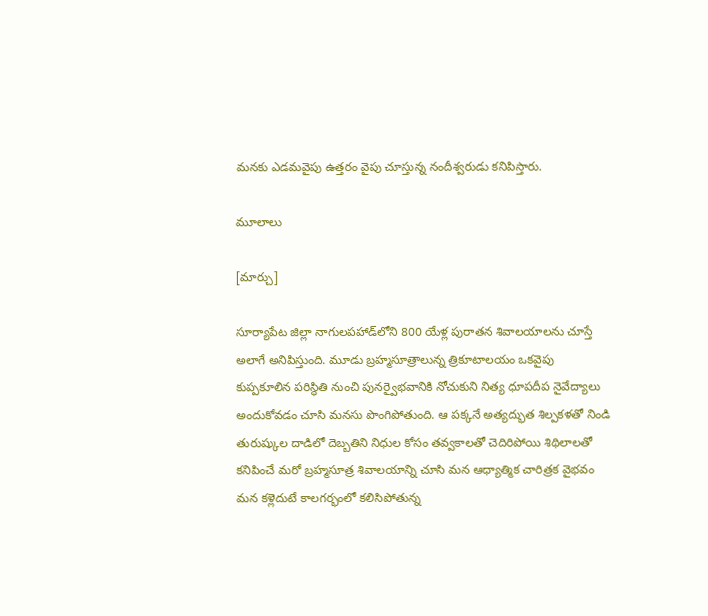మనకు ఎడమవైపు ఉత్తరం వైపు చూస్తున్న నందీశ్వరుడు కనిపిస్తారు.

మూలాలు

[మార్చు]

సూర్యాపేట జిల్లా నాగుల‌ప‌హాడ్‌లోని 800 యేళ్ల పురాత‌న శివాల‌యాల‌ను చూస్తే అలాగే అనిపిస్తుంది. మూడు బ్ర‌హ్మ‌సూత్రాలున్న త్రికూటాల‌యం ఒక‌వైపు కుప్ప‌కూలిన ప‌రిస్థితి నుంచి పున‌ర్వైభ‌వానికి నోచుకుని నిత్య ధూప‌దీప నైవేద్యాలు అందుకోవ‌డం చూసి మ‌న‌సు పొంగిపోతుంది. ఆ ప‌క్క‌నే అత్య‌ద్భుత శిల్ప‌క‌ళ‌తో నిండి తురుష్కుల దాడిలో దెబ్బ‌తిని నిధుల కోసం త‌వ్వ‌కాలతో చెదిరిపోయి శిథిలాల‌తో క‌నిపించే మ‌రో బ్ర‌హ్మ‌సూత్ర శివాల‌యాన్ని చూసి మ‌న ఆధ్యాత్మిక చారిత్ర‌క వైభ‌వం మ‌న క‌ళ్లెదుటే కాల‌గ‌ర్భంలో క‌లిసిపోతున్న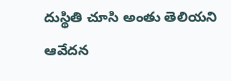దుస్థితి చూసి అంతు తెలియ‌ని ఆవేద‌న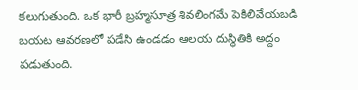క‌లుగుతుంది. ఒక భారీ బ్ర‌హ్మ‌సూత్ర శివ‌లింగ‌మే పెకిలివేయ‌బ‌డి బ‌య‌ట ఆవ‌ర‌ణ‌లో ప‌డేసి ఉండ‌డం ఆల‌య దుస్థితికి అద్దం ప‌డుతుంది.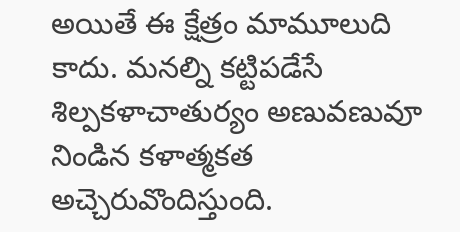అయితే ఈ క్షేత్రం మామూలుది కాదు. మ‌న‌ల్ని క‌ట్టిప‌డేసే శిల్ప‌క‌ళాచాతుర్యం అణువ‌ణువూ నిండిన క‌ళాత్మ‌క‌త అచ్చెరువొందిస్తుంది.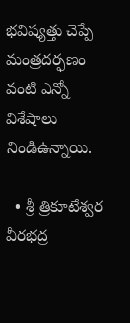భ‌విష్య‌త్తు చెప్పే మంత్ర‌ద‌ర్ఫ‌ణం వంటి ఎన్నో విశేషాలు నిండిఉన్నాయి.

  • శ్రీ త్రికూటేశ్వర వీరభద్ర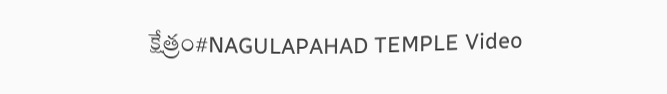క్షేత్రం#NAGULAPAHAD TEMPLE Video